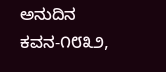ಅನುದಿನ ಕವನ-೧೮೩೨,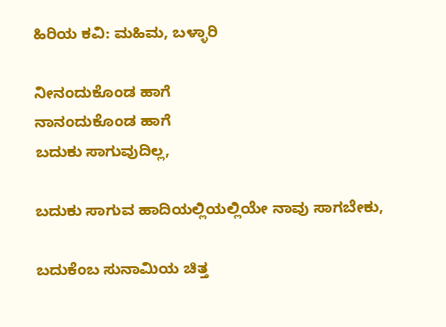ಹಿರಿಯ ಕವಿ: ಮಹಿಮ, ಬಳ್ಳಾರಿ

ನೀನಂದುಕೊಂಡ ಹಾಗೆ
ನಾನಂದುಕೊಂಡ ಹಾಗೆ
ಬದುಕು ಸಾಗುವುದಿಲ್ಲ,

ಬದುಕು ಸಾಗುವ ಹಾದಿಯಲ್ಲಿಯಲ್ಲಿಯೇ ನಾವು ಸಾಗಬೇಕು,

ಬದುಕೆಂಬ ಸುನಾಮಿಯ ಚಿತ್ತ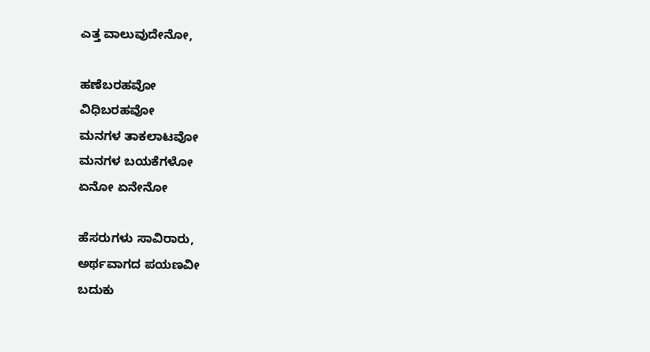ಎತ್ತ ವಾಲುವುದೇನೋ,

ಹಣೆಬರಹವೋ
ವಿಧಿಬರಹವೋ
ಮನಗಳ ತಾಕಲಾಟವೋ
ಮನಗಳ ಬಯಕೆಗಳೋ
ಏನೋ ಏನೇನೋ

ಹೆಸರುಗಳು ಸಾವಿರಾರು,
ಅರ್ಥವಾಗದ ಪಯಣವೀ
ಬದುಕು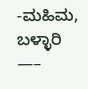-ಮಹಿಮ, ಬಳ್ಳಾರಿ
—–